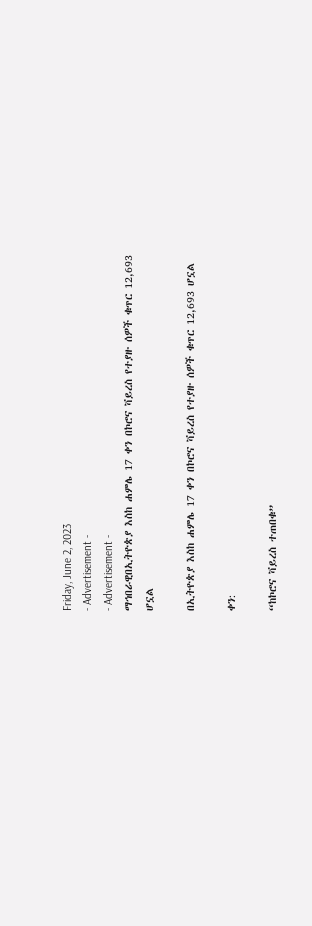Friday, June 2, 2023
- Advertisement -
- Advertisement -
ማኅበራዊበኢትዮጵያ እስከ ሐምሌ 17 ቀን በኮሮና ቫይረስ የተያዙ ሰዎች ቁጥር 12,693 ሆኗል

በኢትዮጵያ እስከ ሐምሌ 17 ቀን በኮሮና ቫይረስ የተያዙ ሰዎች ቁጥር 12,693 ሆኗል

ቀን:

“ከኮሮና ቫይረስ ተጠበቁ”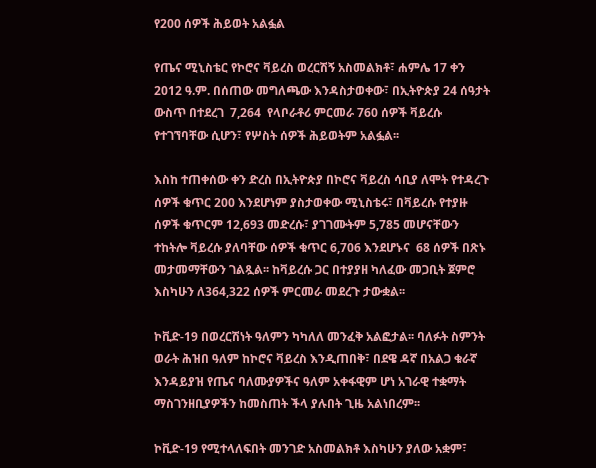የ200 ሰዎች ሕይወት አልፏል

የጤና ሚኒስቴር የኮሮና ቫይረስ ወረርሽኝ አስመልክቶ፣ ሐምሌ 17 ቀን 2012 ዓ.ም. በሰጠው መግለጫው እንዳስታወቀው፣ በኢትዮጵያ 24 ሰዓታት ውስጥ በተደረገ  7,264  የላቦራቶሪ ምርመራ 760 ሰዎች ቫይረሱ የተገኘባቸው ሲሆን፣ የሦስት ሰዎች ሕይወትም አልፏል፡፡

እስከ ተጠቀሰው ቀን ድረስ በኢትዮጵያ በኮሮና ቫይረስ ሳቢያ ለሞት የተዳረጉ ሰዎች ቁጥር 200 እንደሆነም ያስታወቀው ሚኒስቴሩ፣ በቫይረሱ የተያዙ ሰዎች ቁጥርም 12,693 መድረሱ፣ ያገገሙትም 5,785 መሆናቸውን ተከትሎ ቫይረሱ ያለባቸው ሰዎች ቁጥር 6,706 እንደሆኑና  68 ሰዎች በጽኑ መታመማቸውን ገልጿል፡፡ ከቫይረሱ ጋር በተያያዘ ካለፈው መጋቢት ጀምሮ እስካሁን ለ364,322 ሰዎች ምርመራ መደረጉ ታውቋል፡፡

ኮቪድ-19 በወረርሽነት ዓለምን ካካለለ መንፈቅ አልፎታል፡፡ ባለፉት ስምንት ወራት ሕዝበ ዓለም ከኮሮና ቫይረስ እንዲጠበቅ፣ በደዌ ዳኛ በአልጋ ቁራኛ እንዳይያዝ የጤና ባለሙያዎችና ዓለም አቀፋዊም ሆነ አገራዊ ተቋማት ማስገንዘቢያዎችን ከመስጠት ችላ ያሉበት ጊዜ አልነበረም፡፡

ኮቪድ-19 የሚተላለፍበት መንገድ አስመልክቶ እስካሁን ያለው አቋም፣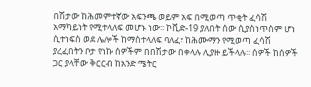በሽታው ከሕመምተኛው አፍንጫ ወይም አፍ በሚወጣ ጥቂት ፈሳሽ አማካይነት የሚተላለፍ መሆኑ ነው፡፡ ኮቪድ-19 ያለበት ሰው ሲያስነጥስም ሆነ ሲተነፍስ ወደ ሌሎች ከማስተላለፍ ባለፈ፣ ከሕሙማን የሚወጣ ፈሳሽ ያረፈበትን ቦታ የነኩ ሰዎችም በበሽታው በቀላሉ ሊያዙ ይችላሉ፡፡ ሰዎች ከሰዎች ጋር ያላቸው ቅርርብ ከአንድ ሜትር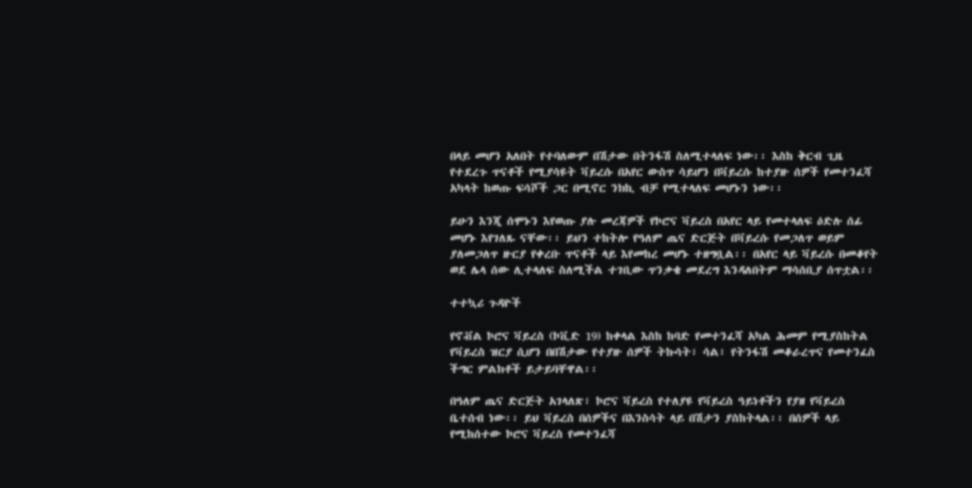በላይ መሆን አለበት የተባለውም በሽታው በትንፋሽ ስለሚተላለፍ ነው፡፡ እስከ ቅርብ ጊዜ የተደረጉ ጥናቶች የሚያሳዩት ቫይረሱ በአየር ውስጥ ሳይሆን በቫይረሱ ከተያዙ ሰዎች የመተንፈሻ አካላት ከወጡ ፍሳሾች ጋር በሚኖር ንክኪ ብቻ የሚተላለፍ መሆኑን ነው፡፡

ይሁን እንጂ ሰሞኑን እየወጡ ያሉ መረጃዎች የኮሮና ቫይረስ በአየር ላይ የመተላለፍ ዕድሉ ሰፊ መሆኑ እየገለጹ ናቸው፡፡ ይህን ተከትሎ የዓለም ጤና ድርጅት በቫይረሱ የመጋለጥ ወይም ያለመጋለጥ ዙርያ የቀረቡ ጥናቶች ላይ እየመከረ መሆኑ ተዘግቧል፡፡ በአየር ላይ ቫይረሱ በመቆየት ወደ ሌላ ሰው ሊተላለፍ ስለሚችል ተገቢው ጥንቃቄ መደረግ እንዳለበትም ማሳሰቢያ ሰጥቷል፡፡

ተተኳሪ ጉዳዮች

የኖቭል ኮሮና ቫይረስ (ኮቪድ 19) ከቀላል እስከ ከባድ የመተንፈሻ አካል ሕመም የሚያስከትል የቫይረስ ዝርያ ሲሆን በበሽታው የተያዙ ሰዎች ትኩሳት፣ ሳል፣ የትንፋሽ መቆራረጥና የመተንፈስ ችግር ምልክቶች ይታይባቸዋል፡፡

በዓለም ጤና ድርጅት አገላለጽ፣ ኮሮና ቫይረስ የተለያዩ የቫይረስ ዓይነቶችን የያዘ የቫይረስ ቤተሰብ ነው፡፡ ይህ ቫይረስ በሰዎችና በእንስሳት ላይ በሽታን ያስከትላል፡፡ በሰዎች ላይ የሚከሰተው ኮሮና ቫይረስ የመተንፈሻ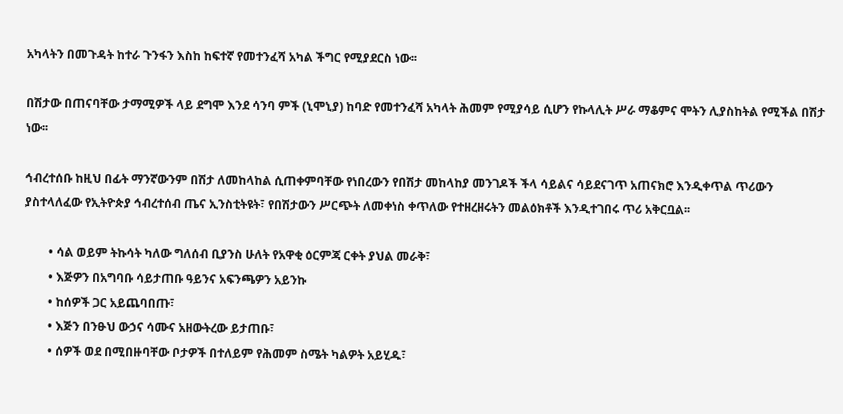አካላትን በመጉዳት ከተራ ጉንፋን እስከ ከፍተኛ የመተንፈሻ አካል ችግር የሚያደርስ ነው፡፡

በሽታው በጠናባቸው ታማሚዎች ላይ ደግሞ እንደ ሳንባ ምች (ኒሞኒያ) ከባድ የመተንፈሻ አካላት ሕመም የሚያሳይ ሲሆን የኩላሊት ሥራ ማቆምና ሞትን ሊያስከትል የሚችል በሽታ ነው፡፡

ኅብረተሰቡ ከዚህ በፊት ማንኛውንም በሽታ ለመከላከል ሲጠቀምባቸው የነበረውን የበሽታ መከላከያ መንገዶች ችላ ሳይልና ሳይደናገጥ አጠናክሮ እንዲቀጥል ጥሪውን ያስተላለፈው የኢትዮጵያ ኅብረተሰብ ጤና ኢንስቲትዩት፣ የበሽታውን ሥርጭት ለመቀነስ ቀጥለው የተዘረዘሩትን መልዕክቶች እንዲተገበሩ ጥሪ አቅርቧል፡፡

        • ሳል ወይም ትኩሳት ካለው ግለሰብ ቢያንስ ሁለት የአዋቂ ዕርምጃ ርቀት ያህል መራቅ፣
        • እጅዎን በአግባቡ ሳይታጠቡ ዓይንና አፍንጫዎን አይንኩ
        • ከሰዎች ጋር አይጨባበጡ፣
        • እጅን በንፁህ ውኃና ሳሙና አዘውትረው ይታጠቡ፣
        • ሰዎች ወደ በሚበዙባቸው ቦታዎች በተለይም የሕመም ስሜት ካልዎት አይሂዱ፣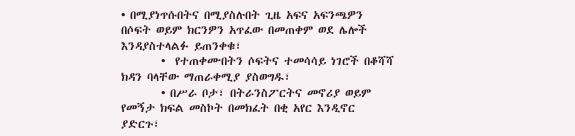• በሚያነጥሱበትና በሚያስሉበት ጊዜ አፍና አፍንጫዎን በሶፍት ወይም ክርንዎን አጥፈው በመጠቀም ወደ ሌሎች እንዳያስተላልፉ ይጠንቀቁ፣
        •  የተጠቀሙበትን ሶፍትና ተመሳሳይ ነገሮች በቆሻሻ ክዳን ባላቸው ማጠራቀሚያ ያስወግዱ፣
        • በሥራ ቦታ፣ በትራንስፖርትና መኖሪያ ወይም የመኝታ ክፍል መስኮት በመክፈት በቂ አየር እንዲኖር ያድርጉ፣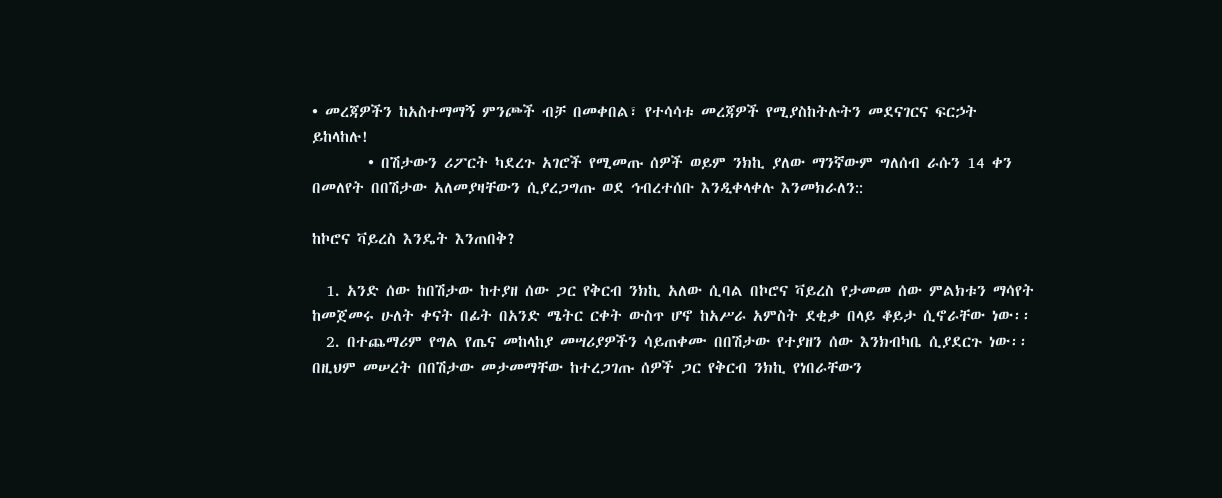• መረጃዎችን ከአስተማማኝ ምንጮች ብቻ በመቀበል፣ የተሳሳቱ መረጃዎች የሚያስከትሉትን መደናገርና ፍርኃት ይከላከሉ!
        • በሽታውን ሪፖርት ካደረጉ አገሮች የሚመጡ ሰዎች ወይም ንክኪ ያለው ማንኛውም ግለሰብ ራሱን 14 ቀን በመለየት በበሽታው አለመያዛቸውን ሲያረጋግጡ ወደ ኅብረተሰቡ እንዲቀላቀሉ እንመክራለን::

ከኮሮና ቫይረስ እንዴት እንጠበቅ?

  1. አንድ ሰው ከበሽታው ከተያዘ ሰው ጋር የቅርብ ንክኪ አለው ሲባል በኮሮና ቫይረስ የታመመ ሰው ምልክቱን ማሳየት ከመጀመሩ ሁለት ቀናት በፊት በአንድ ሜትር ርቀት ውስጥ ሆኖ ከአሥራ አምስት ደቂቃ በላይ ቆይታ ሲኖራቸው ነው፡፡
  2. በተጨማሪም የግል የጤና መከላከያ መሣሪያዎችን ሳይጠቀሙ በበሽታው የተያዘን ሰው እንክብካቤ ሲያደርጉ ነው፡፡ በዚህም መሠረት በበሽታው መታመማቸው ከተረጋገጡ ሰዎች ጋር የቅርብ ንክኪ የነበራቸውን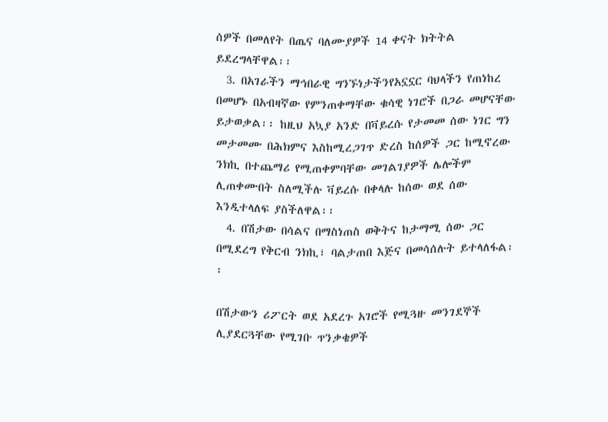ሰዎች በመለየት በጤና ባለሙያዎች 14 ቀናት ክትትል ይደረግላቸዋል፡፡
  3. በአገራችን ማኅበራዊ ግንኙነታችንየአኗኗር ባህላችን የጠነከረ በመሆኑ በአብዛኛው የምንጠቀማቸው ቁሳዊ ነገሮች በጋራ መሆናቸው ይታወቃል፡፡ ከዚህ አኳያ አንድ በቫይረሱ የታመመ ሰው ነገር ግን መታመሙ በሕክምና እስከሚረጋገጥ ድረስ ከሰዎች ጋር ከሚኖረው ንክኪ በተጨማሪ የሚጠቀምባቸው መገልገያዎች ሌሎችም ሊጠቀሙበት ስለሚችሉ ቫይረሱ በቀላሉ ከሰው ወደ ሰው እንዲተላለፍ ያስችለዋል፡፡
  4. በሽታው በሳልና በማስነጠስ ወቅትና ከታማሚ ሰው ጋር በሚደረግ የቅርብ ንክኪ፣ ባልታጠበ እጅና በመሳሰሉት ይተላለፋል፡፡

በሽታውን ሪፖርት ወደ አደረጉ አገሮች የሚጓዙ መንገደኞች ሊያደርጓቸው የሚገቡ ጥንቃቄዎች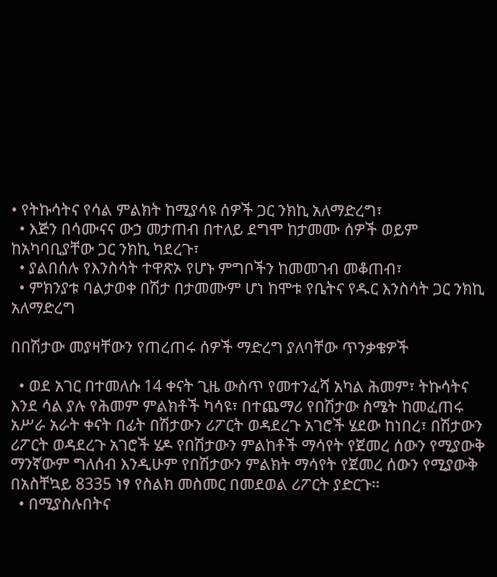• የትኩሳትና የሳል ምልክት ከሚያሳዩ ሰዎች ጋር ንክኪ አለማድረግ፣
  • እጅን በሳሙናና ውኃ መታጠብ በተለይ ደግሞ ከታመሙ ሰዎች ወይም ከአካባቢያቸው ጋር ንክኪ ካደረጉ፣
  • ያልበሰሉ የእንስሳት ተዋጽኦ የሆኑ ምግቦችን ከመመገብ መቆጠብ፣
  • ምክንያቱ ባልታወቀ በሽታ በታመሙም ሆነ ከሞቱ የቤትና የዱር እንስሳት ጋር ንክኪ አለማድረግ

በበሽታው መያዛቸውን የጠረጠሩ ሰዎች ማድረግ ያለባቸው ጥንቃቄዎች

  • ወደ አገር በተመለሱ 14 ቀናት ጊዜ ውስጥ የመተንፈሻ አካል ሕመም፣ ትኩሳትና እንደ ሳል ያሉ የሕመም ምልክቶች ካሳዩ፣ በተጨማሪ የበሽታው ስሜት ከመፈጠሩ አሥራ አራት ቀናት በፊት በሽታውን ሪፖርት ወዳደረጉ አገሮች ሄደው ከነበረ፣ በሽታውን ሪፖርት ወዳደረጉ አገሮች ሄዶ የበሽታውን ምልከቶች ማሳየት የጀመረ ሰውን የሚያውቅ ማንኛውም ግለሰብ እንዲሁም የበሽታውን ምልክት ማሳየት የጀመረ ሰውን የሚያውቅ በአስቸኳይ 8335 ነፃ የስልክ መስመር በመደወል ሪፖርት ያድርጉ፡፡
  • በሚያስሉበትና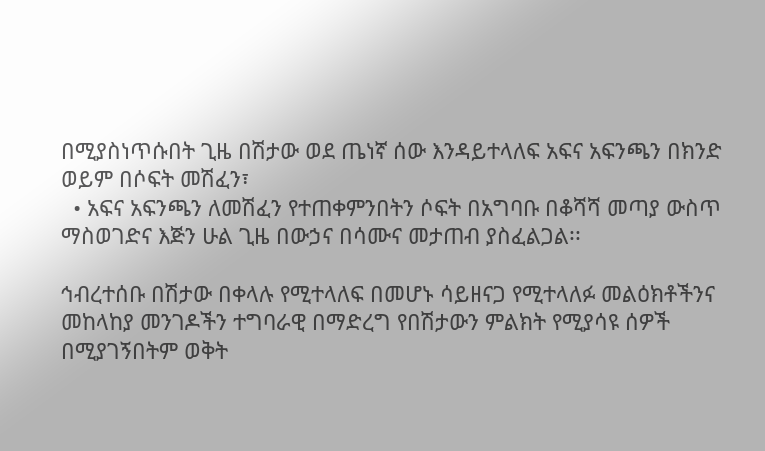በሚያስነጥሱበት ጊዜ በሽታው ወደ ጤነኛ ሰው እንዳይተላለፍ አፍና አፍንጫን በክንድ ወይም በሶፍት መሽፈን፣
  • አፍና አፍንጫን ለመሽፈን የተጠቀምንበትን ሶፍት በአግባቡ በቆሻሻ መጣያ ውስጥ ማስወገድና እጅን ሁል ጊዜ በውኃና በሳሙና መታጠብ ያስፈልጋል፡፡

ኅብረተሰቡ በሽታው በቀላሉ የሚተላለፍ በመሆኑ ሳይዘናጋ የሚተላለፉ መልዕክቶችንና መከላከያ መንገዶችን ተግባራዊ በማድረግ የበሽታውን ምልክት የሚያሳዩ ሰዎች በሚያገኝበትም ወቅት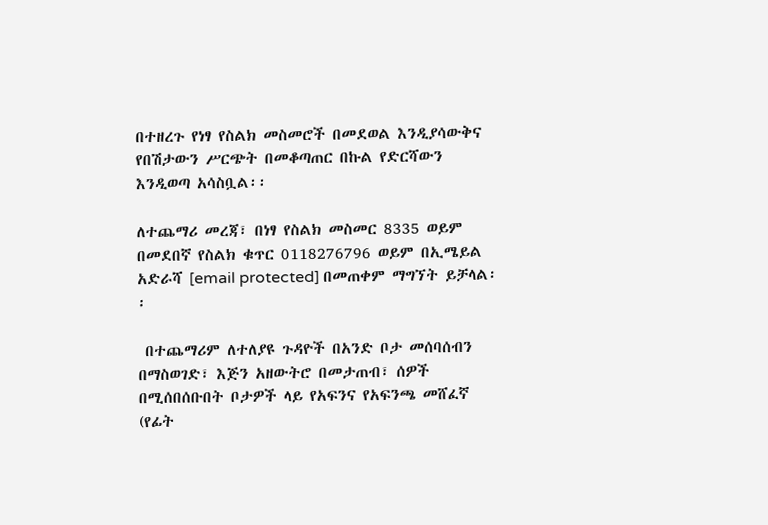በተዘረጉ የነፃ የስልክ መስመሮች በመደወል እንዲያሳውቅና የበሽታውን ሥርጭት በመቆጣጠር በኩል የድርሻውን እንዲወጣ አሳስቧል፡፡

ለተጨማሪ መረጃ፣ በነፃ የስልክ መስመር 8335 ወይም በመደበኛ የስልክ ቁጥር 0118276796 ወይም በኢሜይል አድራሻ [email protected] በመጠቀም ማግኘት ይቻላል፡፡

 በተጨማሪም ለተለያዩ ጉዳዮች በአንድ ቦታ መሰባሰብን በማስወገድ፣ እጅን አዘውትሮ በመታጠብ፣ ሰዎች በሚሰበሰቡበት ቦታዎች ላይ የአፍንና የአፍንጫ መሸፈኛ (የፊት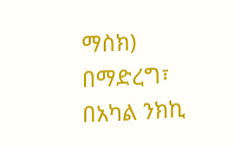ማስክ) በማድረግ፣ በአካል ንክኪ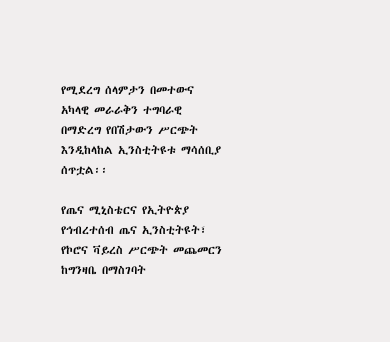የሚደረግ ሰላምታን በመተውና አካላዊ መራራቅን ተግባራዊ በማድረግ የበሽታውን ሥርጭት እንዲከላከል ኢንስቲትዩቱ ማሳሰቢያ ሰጥቷል፡፡

የጤና ሚኒስቴርና የኢትዮጵያ የኅብረተሰብ ጤና ኢንስቲትዩት፣ የኮሮና ቫይረስ ሥርጭት መጨመርን ከግንዛቤ በማስገባት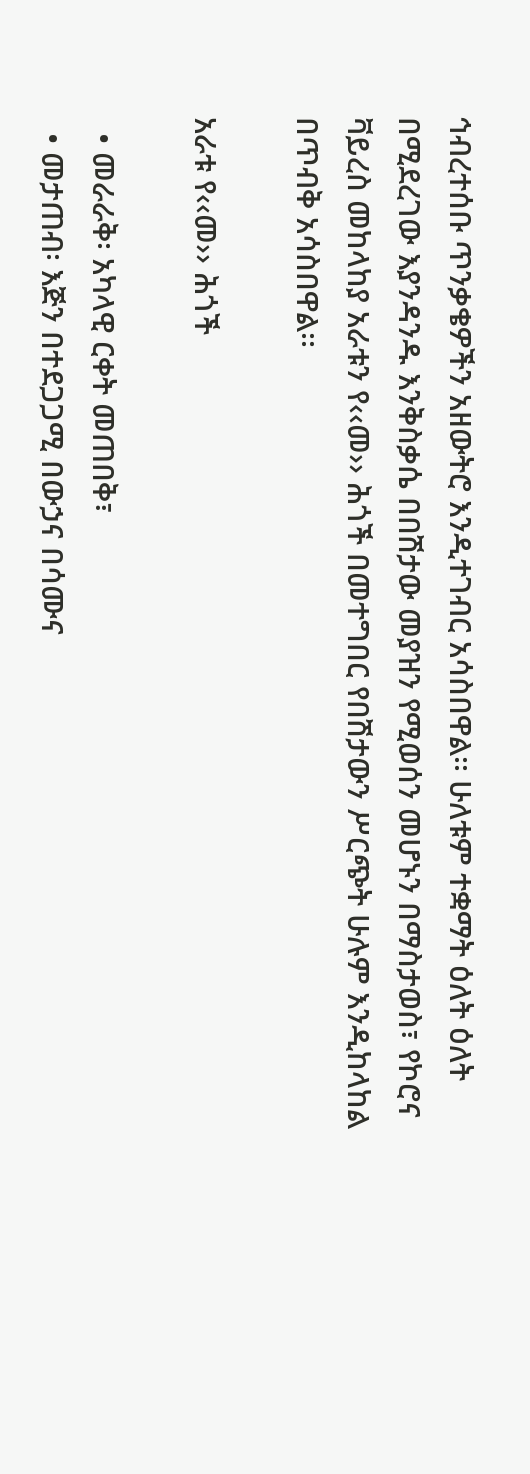ኅብረተሰቡ ጥንቃቄዎችን አዘውትሮ እንዲተገብር አሳስበዋል፡፡ ሁለቱም ተቋማት ዕለት ዕለት በሚደረገው እያንዳንዱ እንቅስቃሴ በበሽታው መያዝን የሚወሰን መሆኑን በማስታወስ፣ የኮሮና ቫይረስ መከላከያ አራቱን የ‹‹መ›› ሕጎች በመተግበር የበሽታውን ሥርጭት ሁሉም እንዲከላከል በጥብቅ አሳስበዋል፡፡

አራቱ የ‹‹መ›› ሕጎች

  • መራራቅ፡ አካላዊ ርቀት መጠበቅ፣
  • መታጠብ፡ እጅን በተደጋጋሚ በውኃና በሳሙና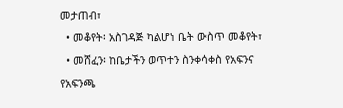መታጠብ፣
  • መቆየት፡ አስገዳጅ ካልሆነ ቤት ውስጥ መቆየት፣
  • መሸፈን፡ ከቤታችን ወጥተን ስንቀሳቀስ የአፍንና የአፍንጫ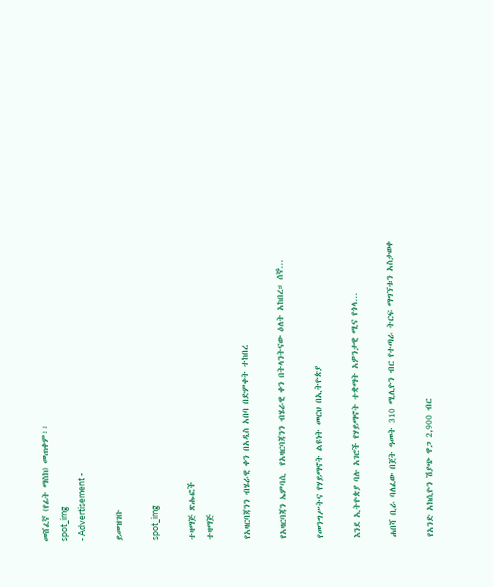መሸፈኛ (የፊት ማስክ) መጠቀም፡፡
spot_img
- Advertisement -

ይመዝገቡ

spot_img

ተዛማጅ ጽሑፎች
ተዛማጅ

የአዛርባጃንን ብሄራዊ ቀን በአዲስ አበባ በድምቀት ተከበረ

የአዛርባጃን ኤምባሲ  የአዛርባጃንን ብሄራዊ ቀን በትላንትናው ዕለት አከበረ። ሰኞ...

የመንግሥትና የሃይማኖት ልዩነት መርህ በኢትዮጵያ

እንደ ኢትዮጵያ ባሉ አገሮች የሃይማኖት ተቋማት አዎንታዊ ሚና የጎላ...

ሐበሻ ቢራ ባለፈው በጀት ዓመት 310 ሚሊዮን ብር የተጣራ ትርፍ ማግኘቱን አስታወቀ

የአንድ አክሲዮን ሽያጭ ዋጋ 2,900 ብር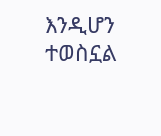እንዲሆን ተወስኗል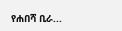የሐበሻ ቢራ...